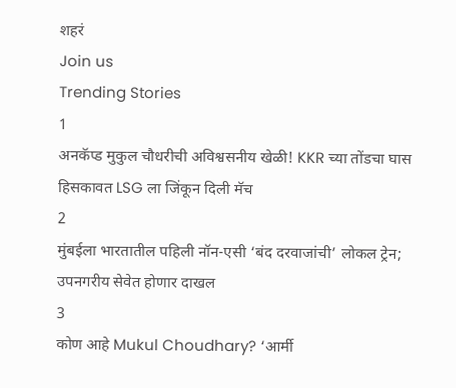शहरं
Join us
Trending Stories
1
अनकॅप्ड मुकुल चौधरीची अविश्वसनीय खेळी! KKR च्या तोंडचा घास हिसकावत LSG ला जिंकून दिली मॅच
2
मुंबईला भारतातील पहिली नॉन-एसी ‘बंद दरवाजांची’ लोकल ट्रेन; उपनगरीय सेवेत होणार दाखल
3
कोण आहे Mukul Choudhary? ‘आर्मी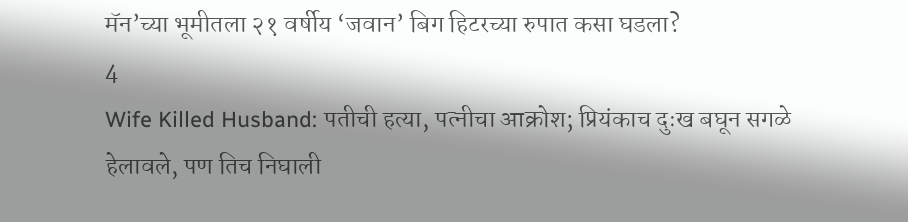मॅन’च्या भूमीतला २१ वर्षीय ‘जवान’ बिग हिटरच्या रुपात कसा घडला?
4
Wife Killed Husband: पतीची हत्या, पत्नीचा आक्रोश; प्रियंकाच दुःख बघून सगळे हेलावले, पण तिच निघाली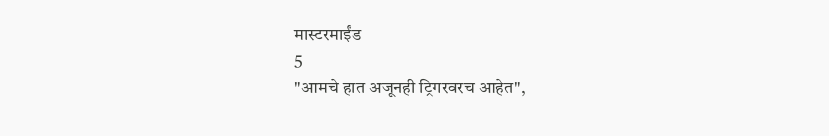मास्टरमाईंड
5
"आमचे हात अजूनही ट्रिगरवरच आहेत",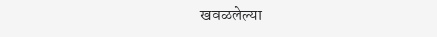खवळलेल्या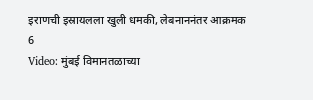इराणची इस्रायलला खुली धमकी, लेबनाननंतर आक्रमक
6
Video: मुंबई विमानतळाच्या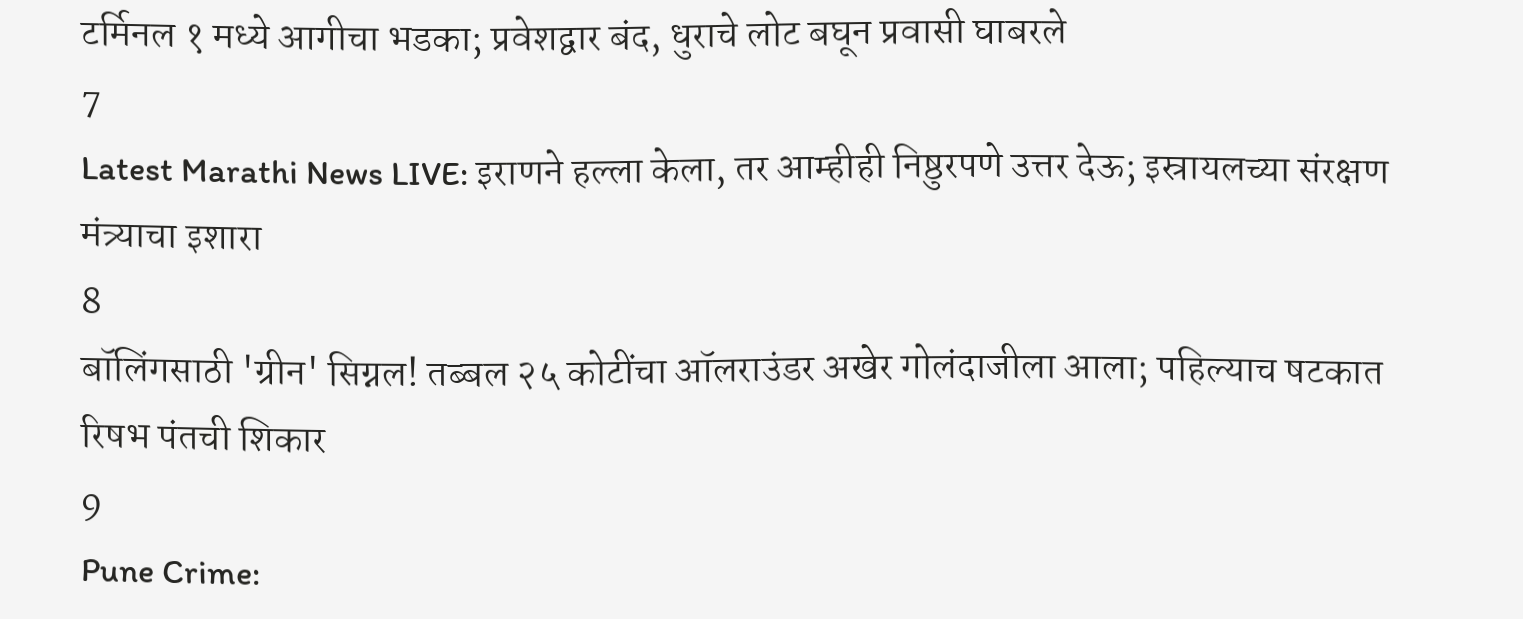टर्मिनल १ मध्ये आगीचा भडका; प्रवेशद्वार बंद, धुराचे लोट बघून प्रवासी घाबरले
7
Latest Marathi News LIVE: इराणने हल्ला केला, तर आम्हीही निष्ठुरपणे उत्तर देऊ; इस्रायलच्या संरक्षण मंत्र्याचा इशारा
8
बॉलिंगसाठी 'ग्रीन' सिग्नल! तब्बल २५ कोटींचा ऑलराउंडर अखेर गोलंदाजीला आला; पहिल्याच षटकात रिषभ पंतची शिकार
9
Pune Crime: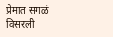प्रेमात सगळं विसरली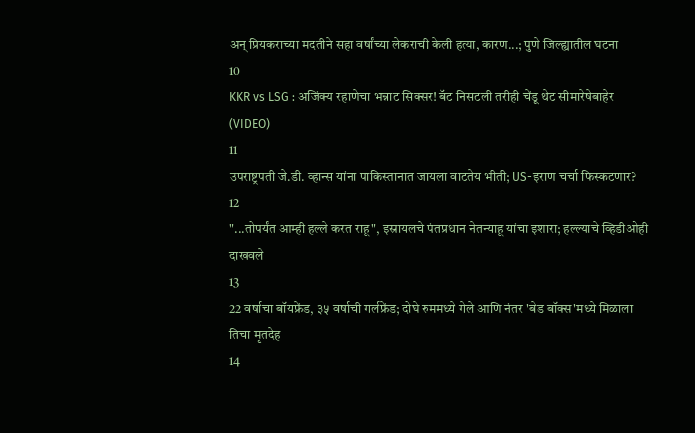अन् प्रियकराच्या मदतीने सहा वर्षांच्या लेकराची केली हत्या, कारण...; पुणे जिल्ह्यातील घटना
10
KKR vs LSG : अजिंक्य रहाणेचा भन्नाट सिक्सर! बॅट निसटली तरीही चेंडू थेट सीमारेषेबाहेर (VIDEO)
11
उपराष्ट्रपती जे.डी. व्हान्स यांना पाकिस्तानात जायला वाटतेय भीती; US-इराण चर्चा फिस्कटणार?
12
"...तोपर्यंत आम्ही हल्ले करत राहू", इस्रायलचे पंतप्रधान नेतन्याहू यांचा इशारा; हल्ल्याचे व्हिडीओही दाखवले
13
22 वर्षाचा बॉयफ्रेंड, ३५ वर्षाची गर्लफ्रेंड; दोघे रुममध्ये गेले आणि नंतर 'बेड बॉक्स'मध्ये मिळाला तिचा मृतदेह
14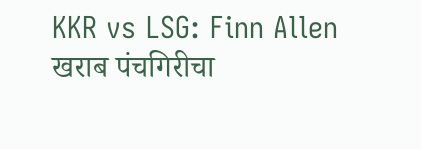KKR vs LSG: Finn Allen खराब पंचगिरीचा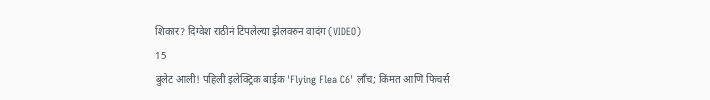शिकार? दिग्वेश राठीनं टिपलेल्या झेलवरुन वादंग (VIDEO)
15
बुलेट आली! पहिली इलेक्ट्रिक बाईक 'Flying Flea C6' लाँच; किंमत आणि फिचर्स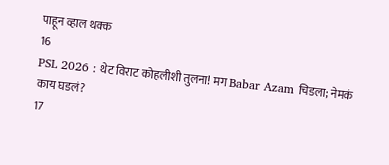पाहून व्हाल थक्क
16
PSL 2026 : थेट विराट कोहलीशी तुलना! मग Babar Azam चिडला; नेमकं काय घडलं?
17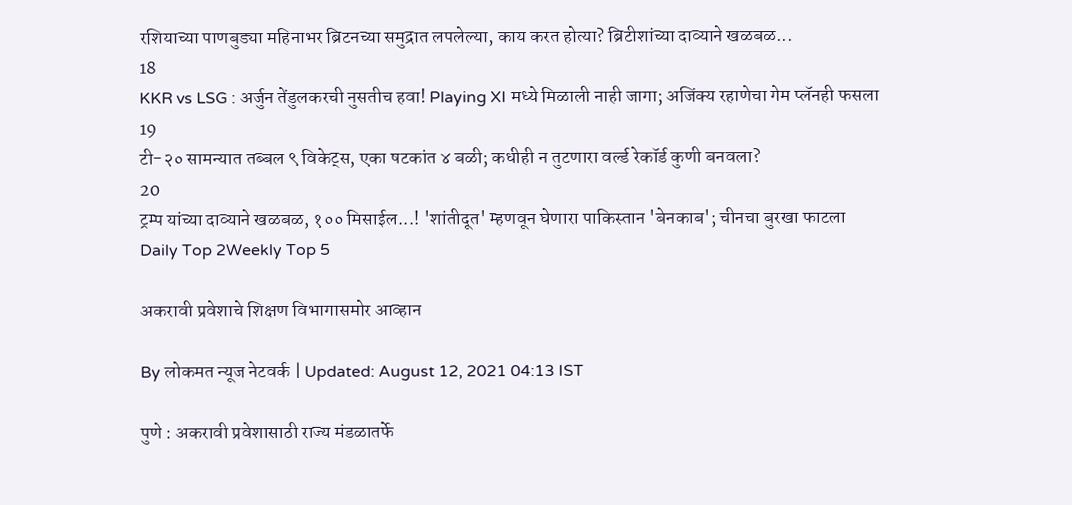रशियाच्या पाणबुड्या महिनाभर ब्रिटनच्या समुद्रात लपलेल्या, काय करत होत्या? ब्रिटीशांच्या दाव्याने खळबळ...
18
KKR vs LSG : अर्जुन तेंडुलकरची नुसतीच हवा! Playing XI मध्ये मिळाली नाही जागा; अजिंक्य रहाणेचा गेम प्लॅनही फसला
19
टी-२० सामन्यात तब्बल ९ विकेट्स, एका षटकांत ४ बळी; कधीही न तुटणारा वर्ल्ड रेकॉर्ड कुणी बनवला?
20
ट्रम्प यांच्या दाव्याने खळबळ, १०० मिसाईल...! 'शांतीदूत' म्हणवून घेणारा पाकिस्तान 'बेनकाब'; चीनचा बुरखा फाटला
Daily Top 2Weekly Top 5

अकरावी प्रवेशाचे शिक्षण विभागासमोर आव्हान

By लोकमत न्यूज नेटवर्क | Updated: August 12, 2021 04:13 IST

पुणे : अकरावी प्रवेशासाठी राज्य मंडळातर्फे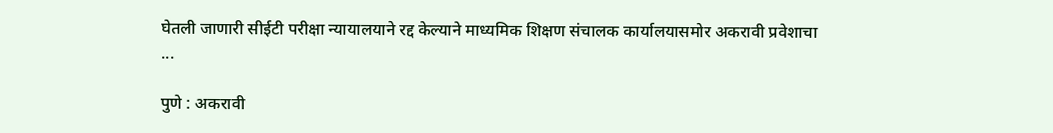घेतली जाणारी सीईटी परीक्षा न्यायालयाने रद्द केल्याने माध्यमिक शिक्षण संचालक कार्यालयासमोर अकरावी प्रवेशाचा ...

पुणे : अकरावी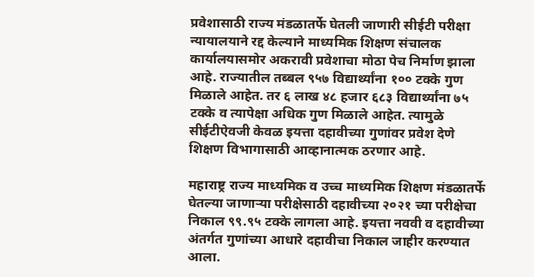प्रवेशासाठी राज्य मंडळातर्फे घेतली जाणारी सीईटी परीक्षा न्यायालयाने रद्द केल्याने माध्यमिक शिक्षण संचालक कार्यालयासमोर अकरावी प्रवेशाचा मोठा पेच निर्माण झाला आहे. राज्यातील तब्बल ९५७ विद्यार्थ्यांना १०० टक्के गुण मिळाले आहेत. तर ६ लाख ४८ हजार ६८३ विद्यार्थ्यांना ७५ टक्के व त्यापेक्षा अधिक गुण मिळाले आहेत. त्यामुळे सीईटीऐवजी केवळ इयत्ता दहावीच्या गुणांवर प्रवेश देणे शिक्षण विभागासाठी आव्हानात्मक ठरणार आहे.

महाराष्ट्र राज्य माध्यमिक व उच्च माध्यमिक शिक्षण मंडळातर्फे घेतल्या जाणाऱ्या परीक्षेसाठी दहावीच्या २०२१ च्या परीक्षेचा निकाल ९९.९५ टक्के लागला आहे. इयत्ता नववी व दहावीच्या अंतर्गत गुणांच्या आधारे दहावीचा निकाल जाहीर करण्यात आला.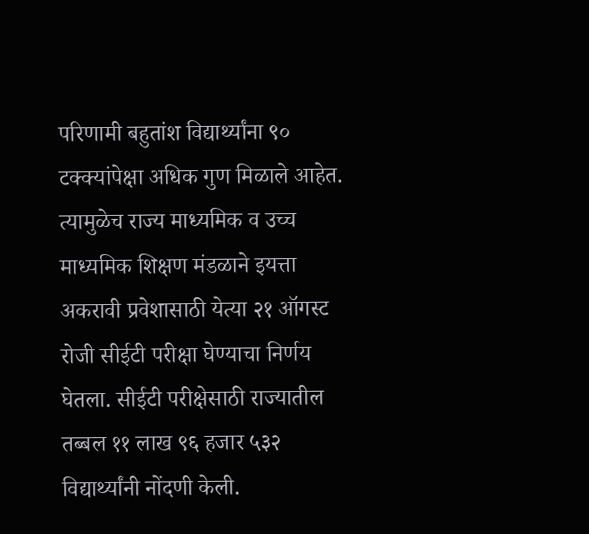परिणामी बहुतांश विद्यार्थ्यांना ९० टक्क्यांपेक्षा अधिक गुण मिळाले आहेत. त्यामुळेच राज्य माध्यमिक व उच्च माध्यमिक शिक्षण मंडळाने इयत्ता अकरावी प्रवेशासाठी येत्या २१ ऑगस्ट रोजी सीईटी परीक्षा घेण्याचा निर्णय घेतला. सीईटी परीक्षेसाठी राज्यातील तब्बल ११ लाख ९६ हजार ५३२ विद्यार्थ्यांनी नोंदणी केली.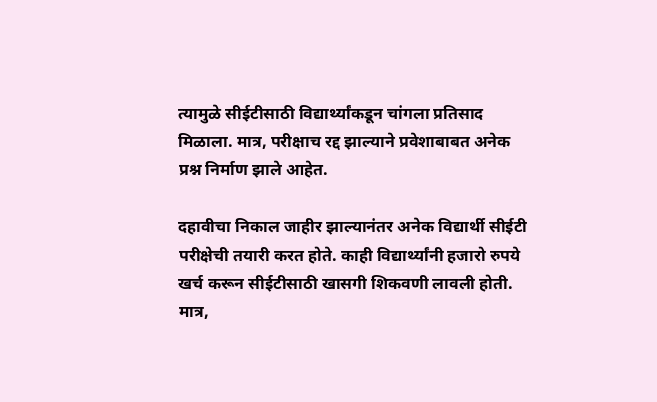त्यामुळे सीईटीसाठी विद्यार्थ्यांकडून चांगला प्रतिसाद मिळाला. मात्र, परीक्षाच रद्द झाल्याने प्रवेशाबाबत अनेक प्रश्न निर्माण झाले आहेत.

दहावीचा निकाल जाहीर झाल्यानंतर अनेक विद्यार्थी सीईटी परीक्षेची तयारी करत होते. काही विद्यार्थ्यांनी हजारो रुपये खर्च करून सीईटीसाठी खासगी शिकवणी लावली होती. मात्र,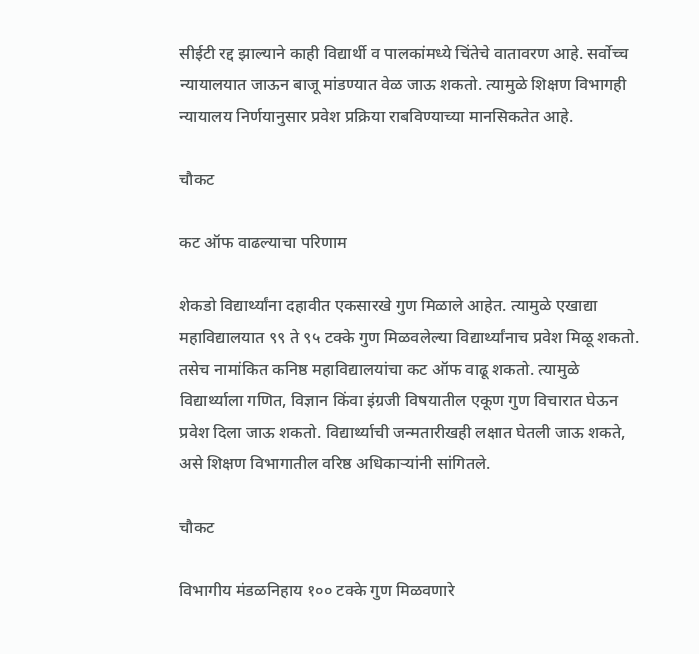सीईटी रद्द झाल्याने काही विद्यार्थी व पालकांमध्ये चिंतेचे वातावरण आहे. सर्वोच्च न्यायालयात जाऊन बाजू मांडण्यात वेळ जाऊ शकतो. त्यामुळे शिक्षण विभागही न्यायालय निर्णयानुसार प्रवेश प्रक्रिया राबविण्याच्या मानसिकतेत आहे.

चौकट

कट ऑफ वाढल्याचा परिणाम

शेकडो विद्यार्थ्यांना दहावीत एकसारखे गुण मिळाले आहेत. त्यामुळे एखाद्या महाविद्यालयात ९९ ते ९५ टक्के गुण मिळवलेल्या विद्यार्थ्यांनाच प्रवेश मिळू शकतो. तसेच नामांकित कनिष्ठ महाविद्यालयांचा कट ऑफ वाढू शकतो. त्यामुळे विद्यार्थ्याला गणित, विज्ञान किंवा इंग्रजी विषयातील एकूण गुण विचारात घेऊन प्रवेश दिला जाऊ शकतो. विद्यार्थ्याची जन्मतारीखही लक्षात घेतली जाऊ शकते, असे शिक्षण विभागातील वरिष्ठ अधिकाऱ्यांनी सांगितले.

चौकट

विभागीय मंडळनिहाय १०० टक्के गुण मिळवणारे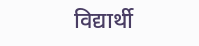विद्यार्थी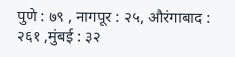पुणे : ७९ , नागपूर : २५, औरंगाबाद : २६१ ,मुंबई : ३२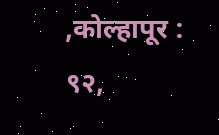,कोल्हापूर : ९२,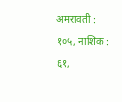अमरावती : १०५, नाशिक : ६१,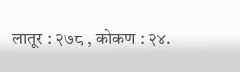लातूर : २७८ , कोकण : २४.